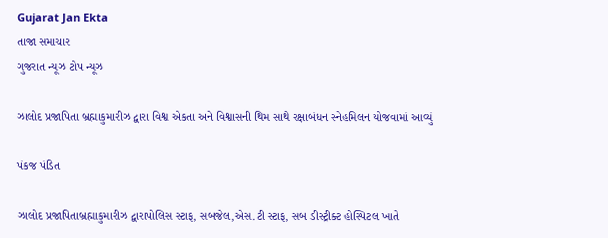Gujarat Jan Ekta
તાજા સમાચાર
ગુજરાત ન્યૂઝ ટોપ ન્યૂઝ

ઝાલોદ પ્રજાપિતા બ્રહ્માકુમારીઝ દ્વારા વિશ્વ એકતા અને વિશ્વાસની થિમ સાથે રક્ષાબંધન સ્નેહમિલન યોજવામાં આવ્યું

પંકજ પંડિત

ઝાલોદ પ્રજાપિતાબ્રહ્માકુમારીઝ દ્વારાપોલિસ સ્ટાફ, સબજેલ,એસ.ટી સ્ટાફ, સબ ડીસ્ટ્રીક્ટ હોસ્પિટલ ખાતે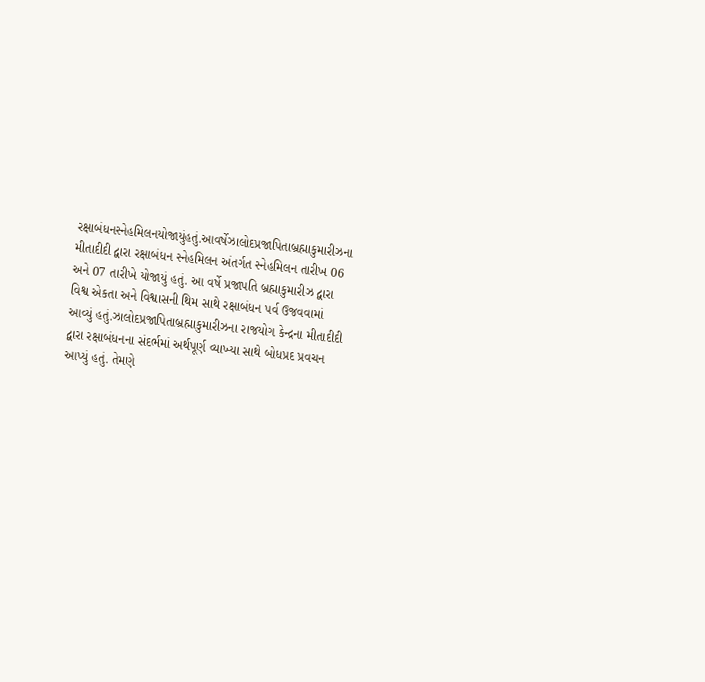રક્ષાબંધનસ્નેહમિલનયોજાયુંહતું.આવર્ષેઝાલોદપ્રજાપિતાબ્રહ્માકુમારીઝના મીતાદીદી દ્વારા રક્ષાબંધન સ્નેહમિલન અંતર્ગત સ્નેહમિલન તારીખ 06 અને 07 તારીખે યોજાયું હતું. આ વર્ષે પ્રજાપતિ બ્રહ્માકુમારીઝ દ્વારા વિશ્વ એકતા અને વિશ્વાસની થિમ સાથે રક્ષાબંધન પર્વ ઉજવવામાં આવ્યું હતું.ઝાલોદપ્રજાપિતાબ્રહ્માકુમારીઝના રાજયોગ કેન્દ્રના મીતાદીદી દ્વારા રક્ષાબંધનના સંદર્ભમાં અર્થપૂર્ણ વ્યાખ્યા સાથે બોધપ્રદ પ્રવચન આપ્યું હતું. તેમણે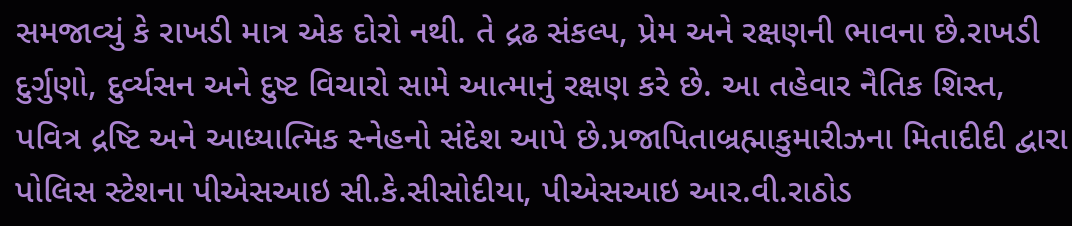સમજાવ્યું કે રાખડી માત્ર એક દોરો નથી. તે દ્રઢ સંકલ્પ, પ્રેમ અને રક્ષણની ભાવના છે.રાખડી દુર્ગુણો, દુર્વ્યસન અને દુષ્ટ વિચારો સામે આત્માનું રક્ષણ કરે છે. આ તહેવાર નૈતિક શિસ્ત, પવિત્ર દ્રષ્ટિ અને આધ્યાત્મિક સ્નેહનો સંદેશ આપે છે.પ્રજાપિતાબ્રહ્માકુમારીઝના મિતાદીદી દ્વારા પોલિસ સ્ટેશના પીએસઆઇ સી.કે.સીસોદીયા, પીએસઆઇ આર.વી.રાઠોડ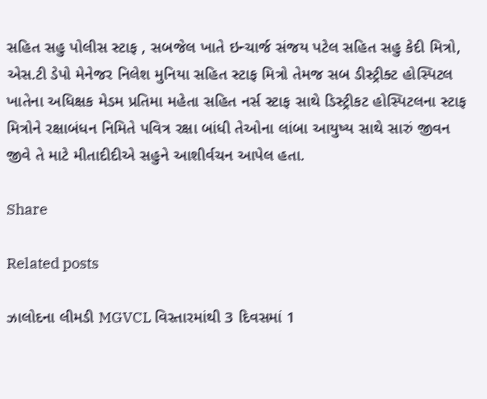સહિત સહુ પોલીસ સ્ટાફ , સબજેલ ખાતે ઇન્ચાર્જ સંજય પટેલ સહિત સહુ કેદી મિત્રો, એસ.ટી ડેપો મેનેજર નિલેશ મુનિયા સહિત સ્ટાફ મિત્રો તેમજ સબ ડીસ્ટ્રીક્ટ હોસ્પિટલ ખાતેના અધિક્ષક મેડમ પ્રતિમા મહેતા સહિત નર્સ સ્ટાફ સાથે ડિસ્ટ્રીકટ હોસ્પિટલના સ્ટાફ મિત્રોને રક્ષાબંધન નિમિતે પવિત્ર રક્ષા બાંધી તેઓના લાંબા આયુષ્ય સાથે સારું જીવન જીવે તે માટે મીતાદીદીએ સહુને આશીર્વચન આપેલ હતા.

Share

Related posts

ઝાલોદના લીમડી MGVCL વિસ્તારમાંથી 3 દિવસમાં 1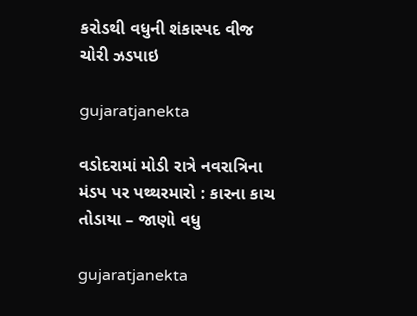કરોડથી વધુની શંકાસ્પદ વીજ ચોરી ઝડપાઇ

gujaratjanekta

વડોદરામાં મોડી રાત્રે નવરાત્રિના મંડપ પર પથ્થરમારો : કારના કાચ તોડાયા – જાણો વધુ

gujaratjanekta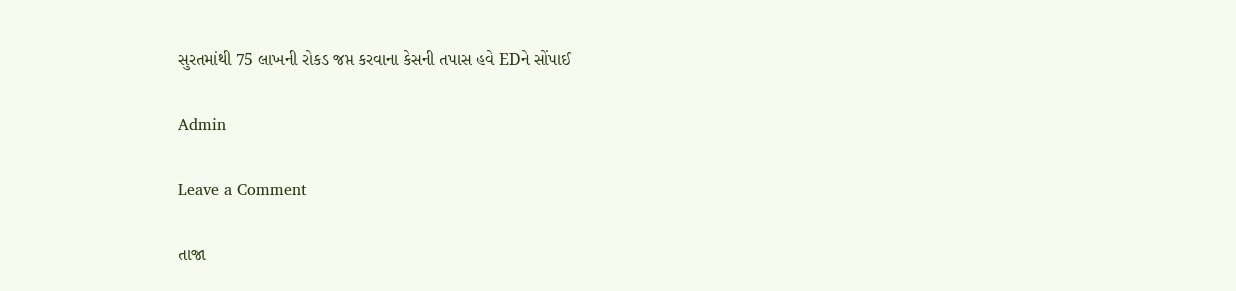સુરતમાંથી 75 લાખની રોકડ જપ્ત કરવાના કેસની તપાસ હવે EDને સોંપાઈ

Admin

Leave a Comment

તાજા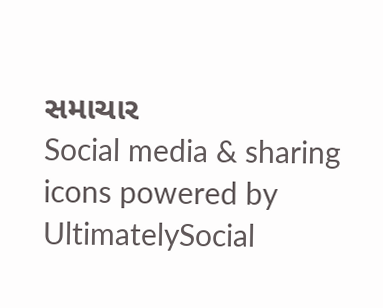સમાચાર
Social media & sharing icons powered by UltimatelySocial